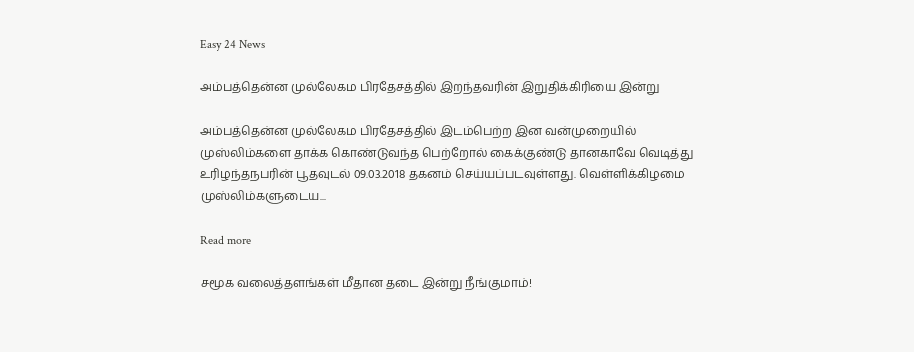Easy 24 News

அம்பத்தென்ன முல்லேகம பிரதேசத்தில் இறந்தவரின் இறுதிக்கிரியை இன்று

அம்பத்தென்ன முல்லேகம பிரதேசத்தில் இடம்பெற்ற இன வன்முறையில் முஸ்லிம்களை தாக்க கொண்டுவந்த பெற்றோல் கைக்குண்டு தானகாவே வெடித்து உரிழந்தநபரின் பூதவுடல் 09.03.2018 தகனம் செய்யப்படவுள்ளது. வெள்ளிக்கிழமை முஸ்லிம்களுடைய...

Read more

சமூக வலைத்தளங்கள் மீதான தடை இன்று நீங்குமாம்!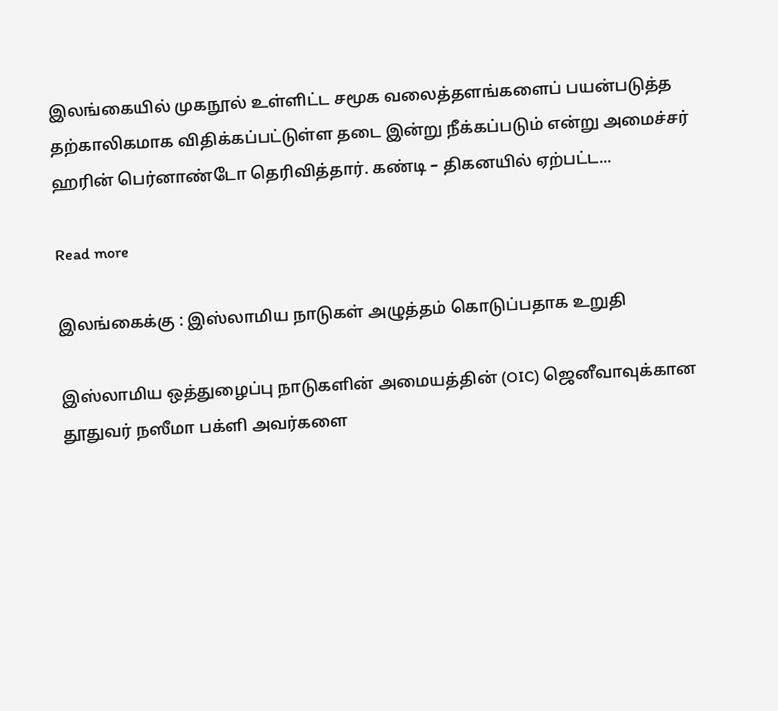இலங்கையில் முகநூல் உள்ளிட்ட சமூக வலைத்தளங்களைப் பயன்படுத்த தற்காலிகமாக விதிக்கப்பட்டுள்ள தடை இன்று நீக்கப்படும் என்று அமைச்சர் ஹரின் பெர்னாண்டோ தெரிவித்தார். கண்டி – திகனயில் ஏற்பட்ட...

Read more

இலங்கைக்கு : இஸ்லாமிய நாடுகள் அழுத்தம் கொடுப்பதாக உறுதி

இஸ்லாமிய ஒத்துழைப்பு நாடுகளின் அமையத்தின் (OIC) ஜெனீவாவுக்கான தூதுவர் நஸீமா பக்ளி அவர்களை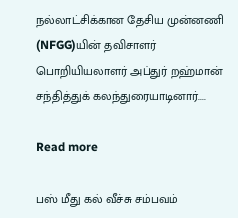நல்லாட்சிக்கான தேசிய முன்னணி (NFGG)யின் தவிசாளர் பொறியியலாளர் அப்துர் றஹ்மான் சந்தித்துக் கலந்துரையாடினார்....

Read more

பஸ் மீது கல் வீச்சு சம்பவம்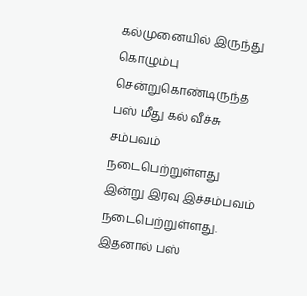கல்முனையில் இருந்து கொழும்பு சென்றுகொண்டிருந்த பஸ் மீது கல் வீச்சு சம்பவம் நடைபெற்றுள்ளது இன்று இரவு இச்சம்பவம் நடைபெற்றுள்ளது. இதனால் பஸ்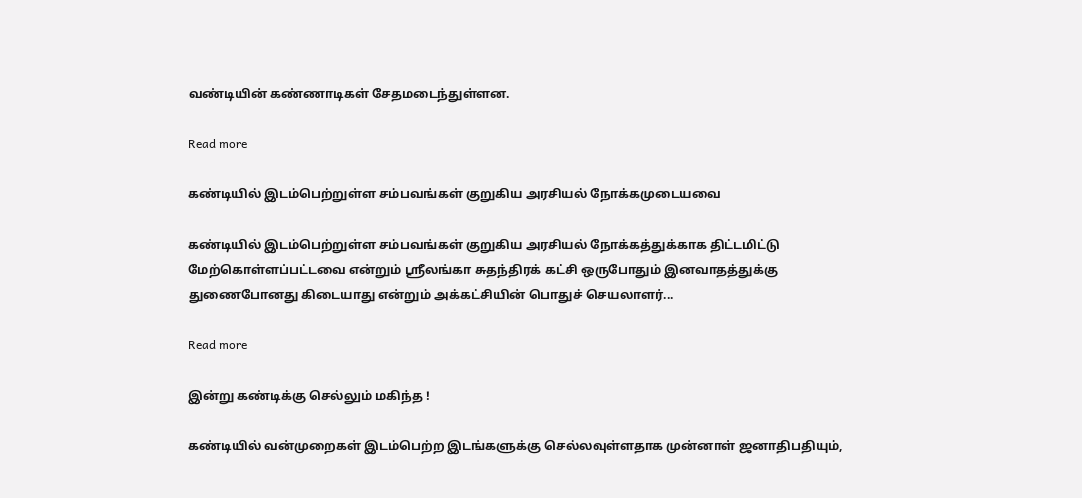வண்டியின் கண்ணாடிகள் சேதமடைந்துள்ளன.

Read more

கண்டியில் இடம்பெற்றுள்ள சம்பவங்கள் குறுகிய அரசியல் நோக்கமுடையவை

கண்டியில் இடம்பெற்றுள்ள சம்பவங்கள் குறுகிய அரசியல் நோக்கத்துக்காக திட்டமிட்டு மேற்கொள்ளப்பட்டவை என்றும் ஸ்ரீலங்கா சுதந்திரக் கட்சி ஒருபோதும் இனவாதத்துக்கு துணைபோனது கிடையாது என்றும் அக்கட்சியின் பொதுச் செயலாளர்...

Read more

இன்று கண்டிக்கு செல்லும் மகிந்த !

கண்டியில் வன்முறைகள் இடம்பெற்ற இடங்களுக்கு செல்லவுள்ளதாக முன்னாள் ஜனாதிபதியும்,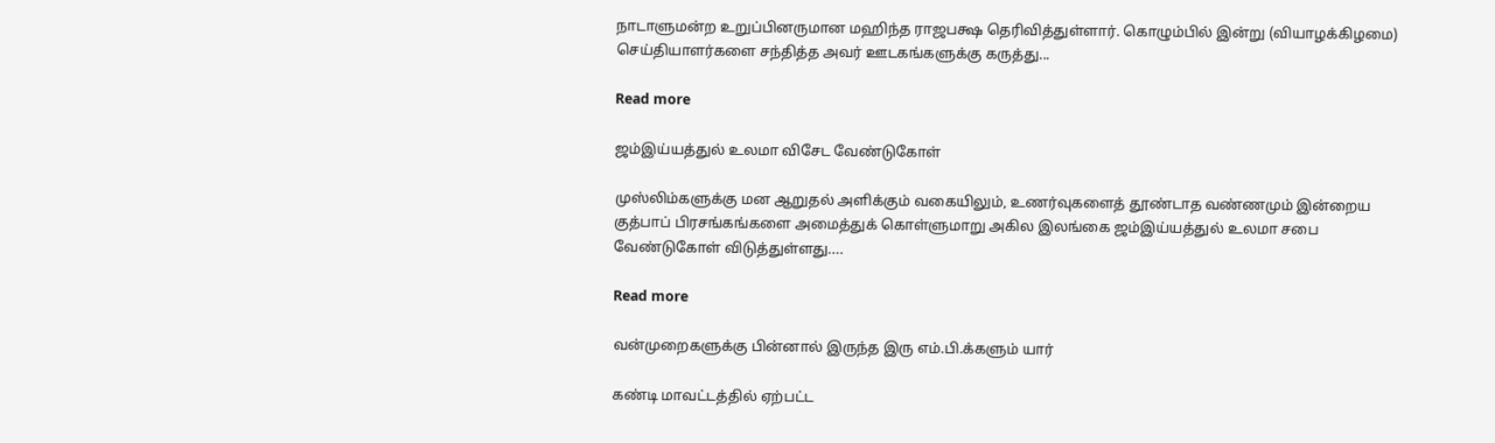நாடாளுமன்ற உறுப்பினருமான மஹிந்த ராஜபக்ஷ தெரிவித்துள்ளார். கொழும்பில் இன்று (வியாழக்கிழமை) செய்தியாளர்களை சந்தித்த அவர் ஊடகங்களுக்கு கருத்து...

Read more

ஜம்இய்யத்துல் உலமா விசேட வேண்டுகோள்

முஸ்லிம்களுக்கு மன ஆறுதல் அளிக்கும் வகையிலும், உணர்வுகளைத் தூண்டாத வண்ணமும் இன்றைய குத்பாப் பிரசங்கங்களை அமைத்துக் கொள்ளுமாறு அகில இலங்கை ஜம்இய்யத்துல் உலமா சபை வேண்டுகோள் விடுத்துள்ளது....

Read more

வன்முறைகளுக்கு பின்னால் இருந்த இரு எம்.பி.க்களும் யார்

கண்டி மாவட்டத்தில் ஏற்பட்ட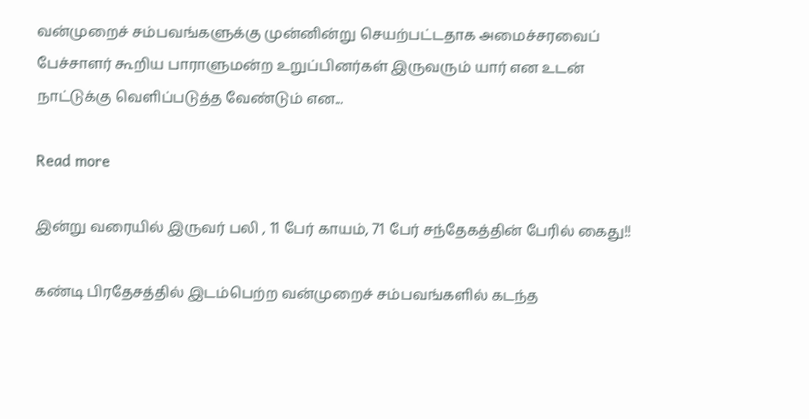வன்முறைச் சம்பவங்களுக்கு முன்னின்று செயற்பட்டதாக அமைச்சரவைப் பேச்சாளர் கூறிய பாராளுமன்ற உறுப்பினர்கள் இருவரும் யார் என உடன் நாட்டுக்கு வெளிப்படுத்த வேண்டும் என...

Read more

இன்று வரையில் இருவர் பலி , 11 பேர் காயம், 71 பேர் சந்தேகத்தின் பேரில் கைது!!

கண்டி பிரதேசத்தில் இடம்பெற்ற வன்முறைச் சம்பவங்களில் கடந்த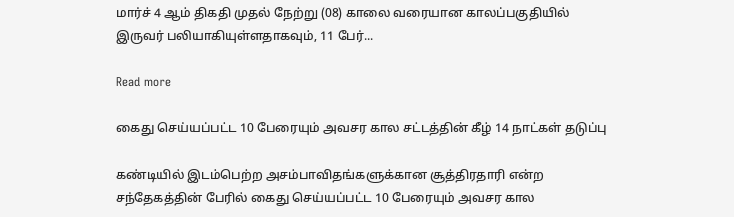மார்ச் 4 ஆம் திகதி முதல் நேற்று (08) காலை வரையான காலப்பகுதியில் இருவர் பலியாகியுள்ளதாகவும், 11 பேர்...

Read more

கைது செய்யப்பட்ட 10 பேரையும் அவசர கால சட்டத்தின் கீழ் 14 நாட்கள் தடுப்பு

கண்டியில் இடம்பெற்ற அசம்பாவிதங்களுக்கான சூத்திரதாரி என்ற சந்தேகத்தின் பேரில் கைது செய்யப்பட்ட 10 பேரையும் அவசர கால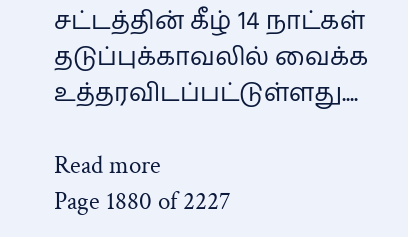சட்டத்தின் கீழ் 14 நாட்கள் தடுப்புக்காவலில் வைக்க உத்தரவிடப்பட்டுள்ளது....

Read more
Page 1880 of 2227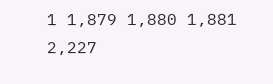1 1,879 1,880 1,881 2,227